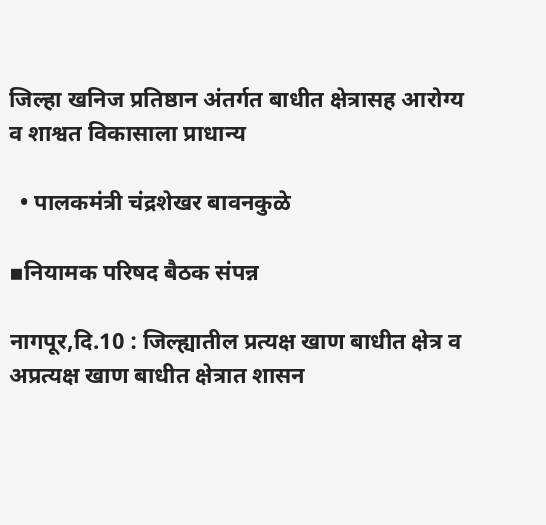जिल्हा खनिज प्रतिष्ठान अंतर्गत बाधीत क्षेत्रासह आरोग्य व शाश्वत विकासाला प्राधान्य

  • पालकमंत्री चंद्रशेखर बावनकुळे

▪नियामक परिषद बैठक संपन्न

नागपूर,दि.10 : जिल्ह्यातील प्रत्यक्ष खाण बाधीत क्षेत्र व अप्रत्यक्ष खाण बाधीत क्षेत्रात शासन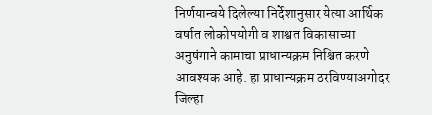निर्णयान्वये दिलेल्या निर्देशानुसार येत्या आर्थिक वर्षात लोकोपयोगी व शाश्वत विकासाच्या अनुषंगाने कामाचा प्राधान्यक्रम निश्चित करणे आवश्यक आहे. हा प्राधान्यक्रम ठरविण्याअगोदर जिल्हा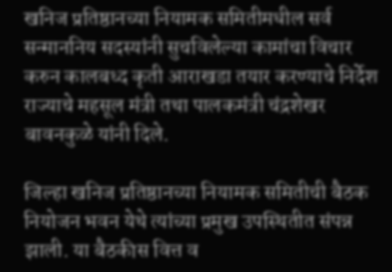खनिज प्रतिष्ठानच्या नियामक समितीमधील सर्व सन्माननिय सदस्यांनी सुचविलेल्या कामांचा विचार करुन कालबध्द कृती आराखडा तयार करण्याचे निर्देश राज्याचे महसूल मंत्री तथा पालकमंत्री चंद्रशेखर बावनकुळे यांनी दिले.

जिल्हा खनिज प्रतिष्ठानच्या नियामक समितीची बैठक नियोजन भवन येथे त्यांच्या प्रमुख उपस्थितीत संपन्न झाली. या बैठकीस वित्त व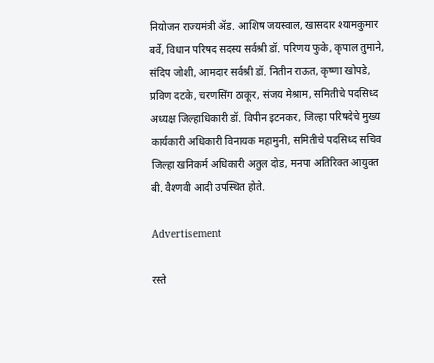नियोजन राज्यमंत्री ॲड. आशिष जयस्वाल, खासदार श्यामकुमार बर्वे, विधान परिषद सदस्य सर्वश्री डॉ. परिणय फुके, कृपाल तुमाने, संदिप जोशी, आमदार सर्वश्री डॉ. नितीन राऊत, कृष्णा खोपडे, प्रविण दटके, चरणसिंग ठाकूर, संजय मेश्राम, समितीचे पदसिध्द अध्यक्ष जिल्हाधिकारी डॉ. विपीन इटनकर, जिल्हा परिषदेचे मुख्य कार्यकारी अधिकारी विनायक महामुनी, समितीचे पदसिध्द सचिव जिल्हा खनिकर्म अधिकारी अतुल दोड, मनपा अतिरिक्त आयुक्त बी. वैश्णवी आदी उपस्थित होते.

Advertisement

रस्ते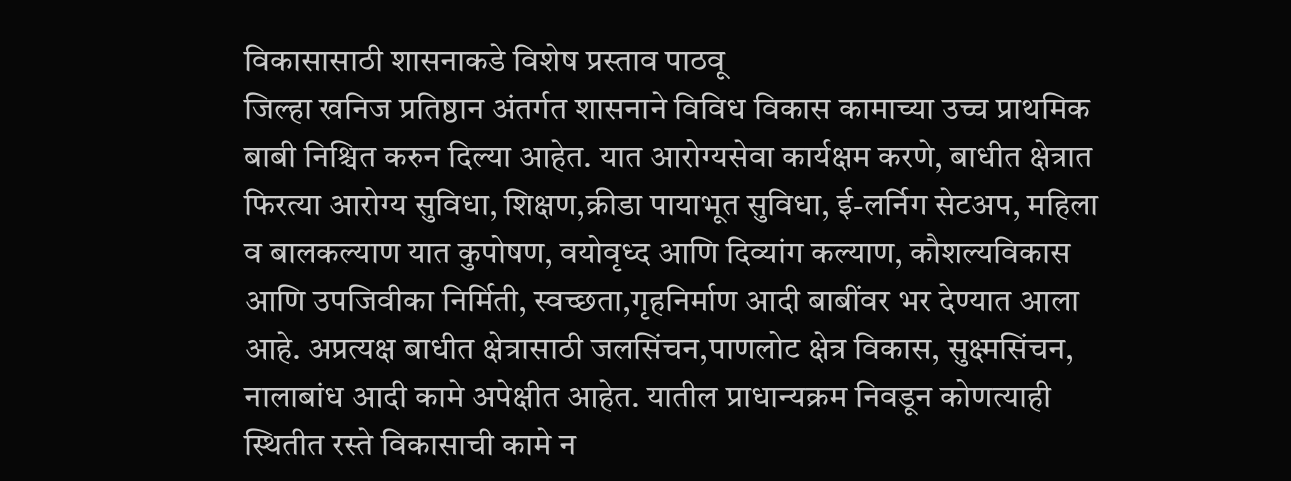विकासासाठी शासनाकडे विशेष प्रस्ताव पाठवू
जिल्हा खनिज प्रतिष्ठान अंतर्गत शासनाने विविध विकास कामाच्या उच्च प्राथमिक बाबी निश्चित करुन दिल्या आहेत. यात आरोग्यसेवा कार्यक्षम करणे, बाधीत क्षेत्रात फिरत्या आरोग्य सुविधा, शिक्षण,क्रीडा पायाभूत सुविधा, ई-लर्निग सेटअप, महिला व बालकल्याण यात कुपोषण, वयोवृध्द आणि दिव्यांग कल्याण, कौशल्यविकास आणि उपजिवीका निर्मिती, स्वच्छता,गृहनिर्माण आदी बाबींवर भर देण्यात आला आहे. अप्रत्यक्ष बाधीत क्षेत्रासाठी जलसिंचन,पाणलोट क्षेत्र विकास, सुक्ष्मसिंचन, नालाबांध आदी कामे अपेक्षीत आहेत. यातील प्राधान्यक्रम निवडून कोणत्याही स्थितीत रस्ते विकासाची कामे न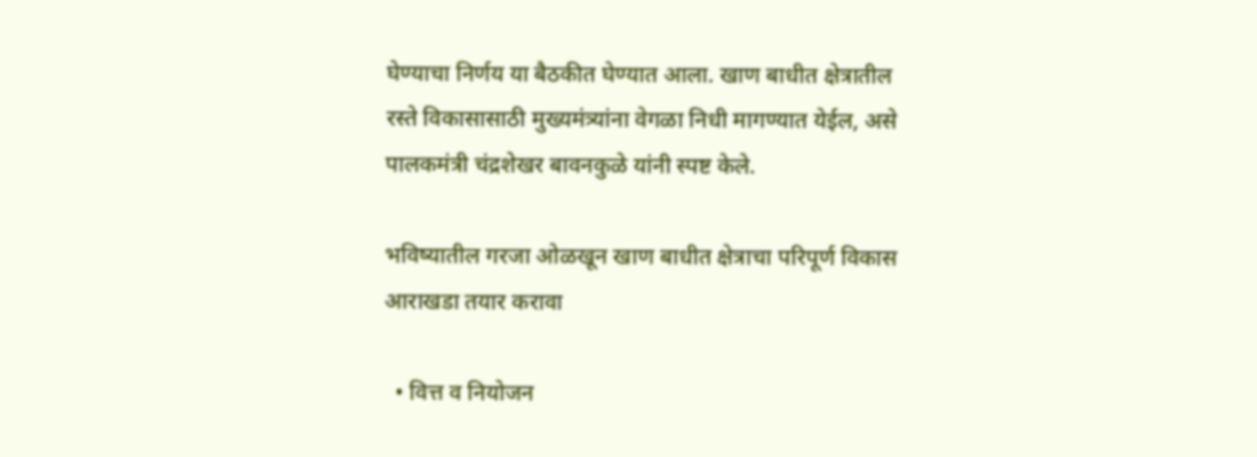घेण्याचा निर्णय या बैठकीत घेण्यात आला. खाण बाधीत क्षेत्रातील रस्ते विकासासाठी मुख्यमंत्र्यांना वेगळा निधी मागण्यात येईल, असे पालकमंत्री चंद्रशेखर बावनकुळे यांनी स्पष्ट केले.

भविष्यातील गरजा ओळखून खाण बाधीत क्षेत्राचा परिपूर्ण विकास आराखडा तयार करावा

  • वित्त व नियोजन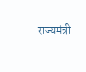राज्यमंत्री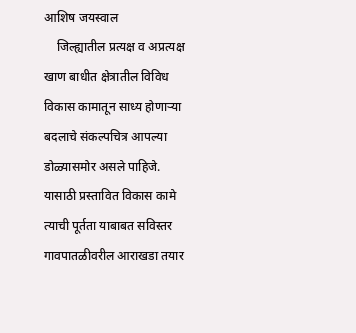आशिष जयस्वाल
    जिल्ह्यातील प्रत्यक्ष व अप्रत्यक्ष खाण बाधीत क्षेत्रातील विविध विकास कामातून साध्य होणाऱ्या बदलाचे संकल्पचित्र आपल्या डोळ्यासमोर असले पाहिजे. यासाठी प्रस्तावित विकास कामे त्याची पूर्तता याबाबत सविस्तर गावपातळीवरील आराखडा तयार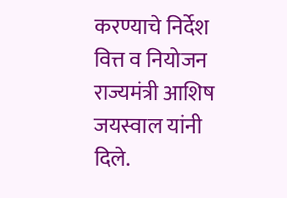करण्याचे निर्देश वित्त व नियोजन राज्यमंत्री आशिष जयस्वाल यांनी दिले.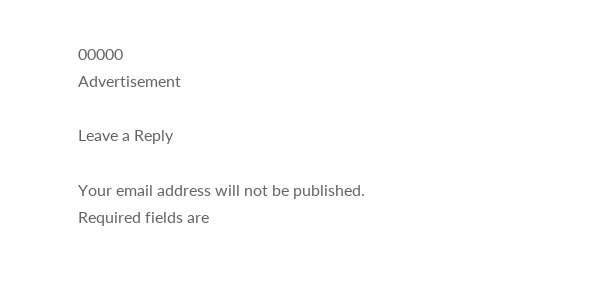00000
Advertisement

Leave a Reply

Your email address will not be published. Required fields are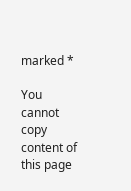marked *

You cannot copy content of this page